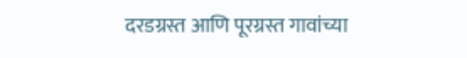दरडग्रस्त आणि पूरग्रस्त गावांच्या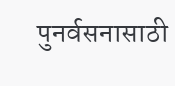पुनर्वसनासाठी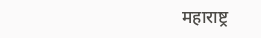महाराष्ट्र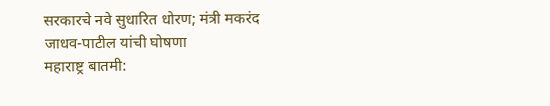सरकारचे नवे सुधारित धोरण; मंत्री मकरंद जाधव-पाटील यांची घोषणा
महाराष्ट्र बातमी: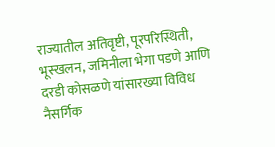राज्यातील अतिवृष्टी, पूरपरिस्थिती, भूस्खलन, जमिनीला भेगा पडणे आणि दरडी कोसळणे यांसारख्या विविध नैसर्गिक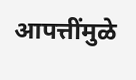आपत्तींमुळे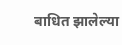बाधित झालेल्या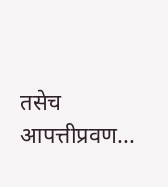तसेच आपत्तीप्रवण...